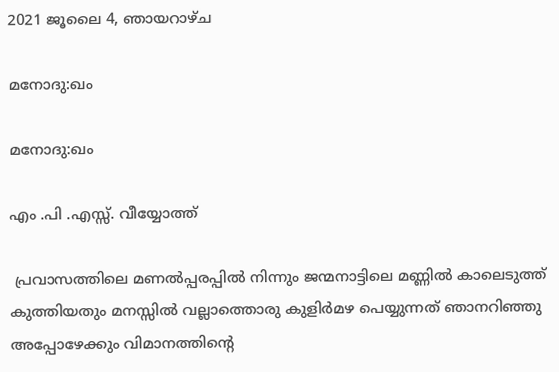2021 ജൂലൈ 4, ഞായറാഴ്‌ച

മനോദു:ഖം

മനോദു:ഖം

എം .പി .എസ്സ്. വീയ്യോത്ത്

 പ്രവാസത്തിലെ മണൽപ്പരപ്പിൽ നിന്നും ജന്മനാട്ടിലെ മണ്ണിൽ കാലെടുത്ത് കുത്തിയതും മനസ്സിൽ വല്ലാത്തൊരു കുളിർമഴ പെയ്യുന്നത് ഞാനറിഞ്ഞു അപ്പോഴേക്കും വിമാനത്തിൻ്റെ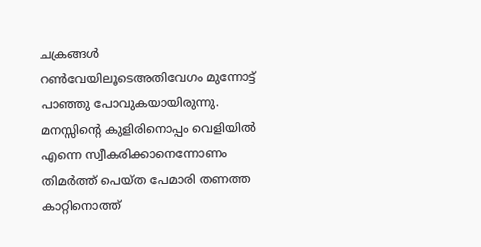ചക്രങ്ങൾ റൺവേയിലൂടെഅതിവേഗം മുന്നോട്ട് പാഞ്ഞു പോവുകയായിരുന്നു.  മനസ്സിൻ്റെ കുളിരിനൊപ്പം വെളിയിൽ എന്നെ സ്വീകരിക്കാനെന്നോണം തിമർത്ത് പെയ്ത പേമാരി തണത്ത കാറ്റിനൊത്ത്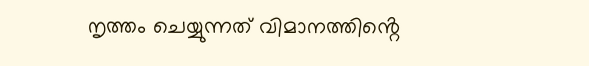നൃത്തം ചെയ്യുന്നത് വിമാനത്തിൻ്റെ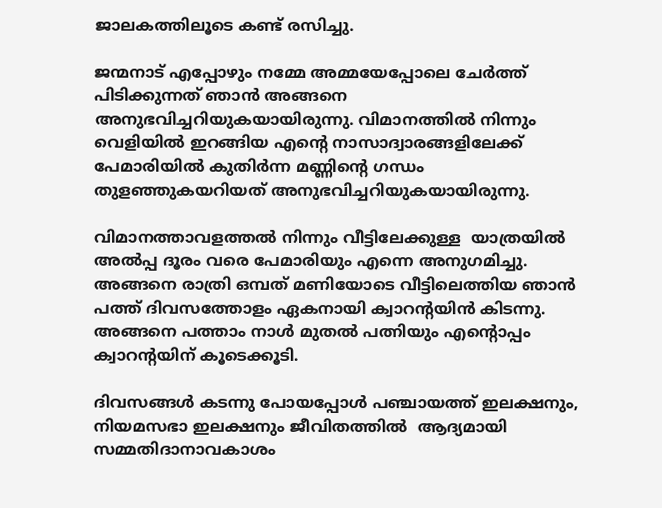ജാലകത്തിലൂടെ കണ്ട് രസിച്ചു.

ജന്മനാട് എപ്പോഴും നമ്മേ അമ്മയേപ്പോലെ ചേർത്ത് പിടിക്കുന്നത് ഞാൻ അങ്ങനെ അനുഭവിച്ചറിയുകയായിരുന്നു. വിമാനത്തിൽ നിന്നും വെളിയിൽ ഇറങ്ങിയ എൻ്റെ നാസാദ്വാരങ്ങളിലേക്ക് പേമാരിയിൽ കുതിർന്ന മണ്ണിൻ്റെ ഗന്ധം തുളഞ്ഞുകയറിയത് അനുഭവിച്ചറിയുകയായിരുന്നു.

വിമാനത്താവളത്തൽ നിന്നും വീട്ടിലേക്കുള്ള  യാത്രയിൽ അൽപ്പ ദൂരം വരെ പേമാരിയും എന്നെ അനുഗമിച്ചു. അങ്ങനെ രാത്രി ഒമ്പത് മണിയോടെ വീട്ടിലെത്തിയ ഞാൻ പത്ത് ദിവസത്തോളം ഏകനായി ക്വാറൻ്റയിൻ കിടന്നു.  അങ്ങനെ പത്താം നാൾ മുതൽ പത്നിയും എൻ്റൊപ്പം ക്വാറൻ്റയിന് കൂടെക്കൂടി.

ദിവസങ്ങൾ കടന്നു പോയപ്പോൾ പഞ്ചായത്ത് ഇലക്ഷനും, നിയമസഭാ ഇലക്ഷനും ജീവിതത്തിൽ  ആദ്യമായി സമ്മതിദാനാവകാശം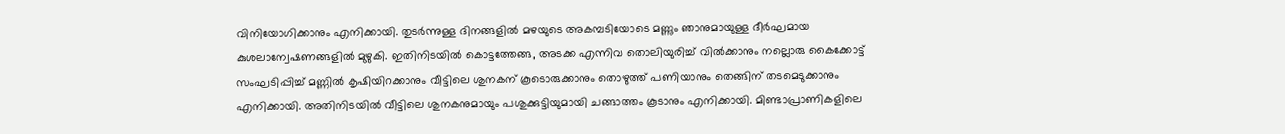വിനിയോഗിക്കാനും എനിക്കായി. തുടർന്നുള്ള ദിനങ്ങളിൽ മഴയുടെ അകമ്പടിയോടെ മണ്ണും ഞാനുമായുള്ള ദീർഘമായ കുശലാന്വേഷണങ്ങളിൽ മുഴുകി. ഇതിനിടയിൽ കൊട്ടത്തേങ്ങ, അടക്ക എന്നിവ തൊലിയുരിച്ച് വിൽക്കാനും നല്ലൊരു കൈക്കോട്ട് സംഘടിപ്പിച്ച് മണ്ണിൽ കൃഷിയിറക്കാനും വീട്ടിലെ ശുനകന് കൂടൊരുക്കാനും തൊഴുത്ത് പണിയാനും തെങ്ങിന് തടമെടുക്കാനും എനിക്കായി. അതിനിടയിൽ വീട്ടിലെ ശുനകനുമായും പശുക്കുട്ടിയുമായി ചങ്ങാത്തം കൂടാനും എനിക്കായി. മിണ്ടാപ്രാണികളിലെ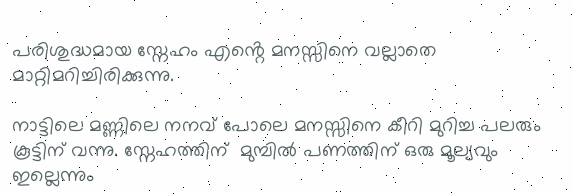പരിശുദ്ധമായ സ്നേഹം എൻ്റെ മനസ്സിനെ വല്ലാതെ മാറ്റിമറിച്ചിരിക്കുന്നു.

നാട്ടിലെ മണ്ണിലെ നനവ് പോലെ മനസ്സിനെ കീറി മുറിച്ച പലരും കൂട്ടിന് വന്നു. സ്നേഹത്തിന്  മുമ്പിൽ പണത്തിന് ഒരു മൂല്യവും ഇല്ലെന്നും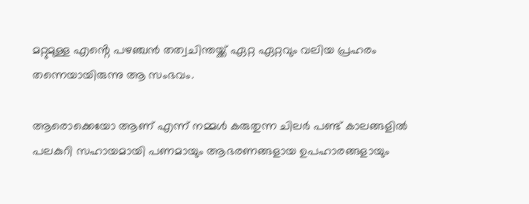മറ്റുമുള്ള എൻ്റെ പഴഞ്ചൻ തത്വചിന്തയ്ക്ക് ഏറ്റ ഏറ്റവും വലിയ പ്രഹരം തന്നെയായിരുന്നു ആ സംഭവം.

ആരൊക്കെയോ ആണ് എന്ന് നമ്മൾ കരുതുന്ന ചിലർ പണ്ട് കാലങ്ങളിൽ പലകുറി സഹായമായി പണമായും ആഭരണങ്ങളായ ഉപഹാരങ്ങളായും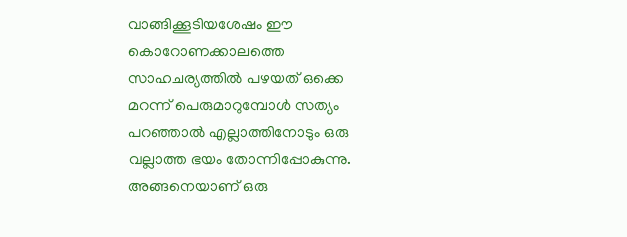വാങ്ങിക്കൂടിയശേഷം ഈ കൊറോണക്കാലത്തെ സാഹചര്യത്തിൽ പഴയത് ഒക്കെ മറന്ന് പെരുമാറുമ്പോൾ സത്യം പറഞ്ഞാൽ എല്ലാത്തിനോടും ഒരു വല്ലാത്ത ഭയം തോന്നിപ്പോകുന്നു. അങ്ങനെയാണ് ഒരു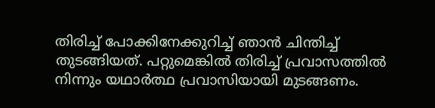തിരിച്ച് പോക്കിനേക്കുറിച്ച് ഞാൻ ചിന്തിച്ച് തുടങ്ങിയത്. പറ്റുമെങ്കിൽ തിരിച്ച് പ്രവാസത്തിൽ നിന്നും യഥാർത്ഥ പ്രവാസിയായി മുടങ്ങണം.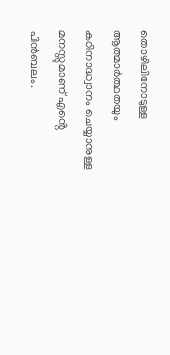തൊഴിലിനോടുള്ള ആത്മാർത്ഥതയും കഠിനാദ്ധ്വാനം ചെയ്യാനുള്ള മനസ്സുമാണ് എൻ്റെ പിൻബലം.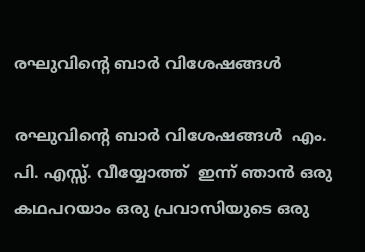രഘുവിന്റെ ബാർ വിശേഷങ്ങൾ

രഘുവിന്റെ ബാർ വിശേഷങ്ങൾ  എം. പി. എസ്സ്. വീയ്യോത്ത്  ഇന്ന് ഞാൻ ഒരു കഥപറയാം ഒരു പ്രവാസിയുടെ ഒരു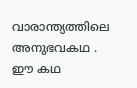വാരാന്ത്യത്തിലെ അനുഭവകഥ . ഈ കഥ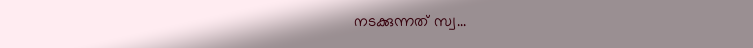നടക്കുന്നത് സ്വ...